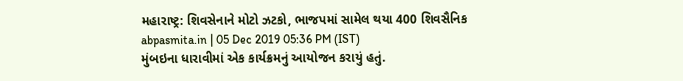મહારાષ્ટ્ર: શિવસેનાને મોટો ઝટકો, ભાજપમાં સામેલ થયા 400 શિવસૈનિક
abpasmita.in | 05 Dec 2019 05:36 PM (IST)
મુંબઇના ધારાવીમાં એક કાર્યક્રમનું આયોજન કરાયું હતું.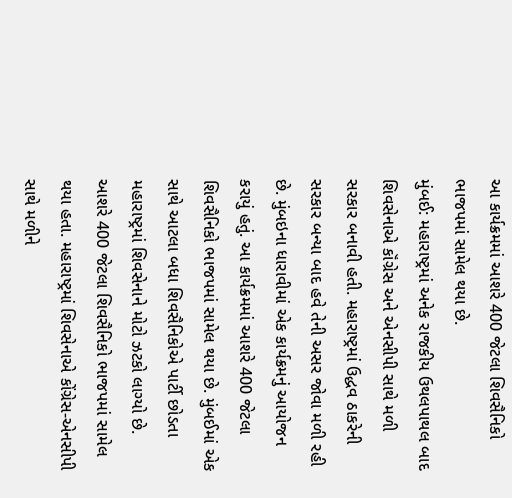આ કાર્યક્રમમાં આશરે 400 જેટલા શિવસૈનિકો ભાજપમાં સામેલ થયા છે.
મુંબઈ: મહારાષ્ટ્રમાં અનેક રાજકીય ઉથલપાથલ બાદ શિવસેનાએ કૉંગ્રેસ અને એનસીપી સાથે મળી સરકાર બનાવી હતી. મહારાષ્ટ્રમાં ઉદ્ધવ ઠાકરેની સરકાર બન્યા બાદ હવે તેની અસર જોવા મળી રહી છે. મુંબઇના ધારાવીમાં એક કાર્યક્રમનું આયોજન કરાયું હતું. આ કાર્યક્રમમાં આશરે 400 જેટલા શિવસૈનિકો ભાજપમાં સામેલ થયા છે. મુંબઈમાં એક સાથે આટલા બધા શિવસૈનિકોએ પાર્ટી છોડતા મહારાષ્ટ્રમાં શિવસેનાને મોટો ઝટકો લાગ્યો છે. આશરે 400 જેટલા શિવસૈનિકો ભાજપમાં સામેલ થયા હતા. મહારાષ્ટ્રમાં શિવસેનાએ કોંગ્રેસ-એનસીપી સાથે મળીને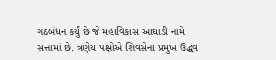ગઠબંધન કર્યું છે જે મહાવિકાસ આઘાડી નામે સત્તામાં છે. ત્રણેય પક્ષોએ શિવસેના પ્રમુખ ઉદ્ધવ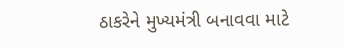ઠાકરેને મુખ્યમંત્રી બનાવવા માટે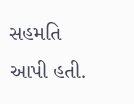સહમતિ આપી હતી.